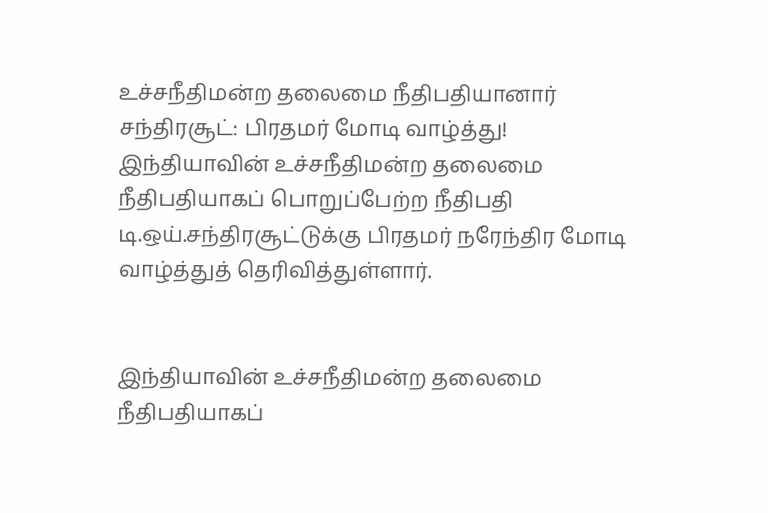உச்சநீதிமன்ற தலைமை நீதிபதியானார் சந்திரசூட்: பிரதமர் மோடி வாழ்த்து!
இந்தியாவின் உச்சநீதிமன்ற தலைமை நீதிபதியாகப் பொறுப்பேற்ற நீதிபதி டி.ஒய்.சந்திரசூட்டுக்கு பிரதமர் நரேந்திர மோடி வாழ்த்துத் தெரிவித்துள்ளார்.


இந்தியாவின் உச்சநீதிமன்ற தலைமை நீதிபதியாகப்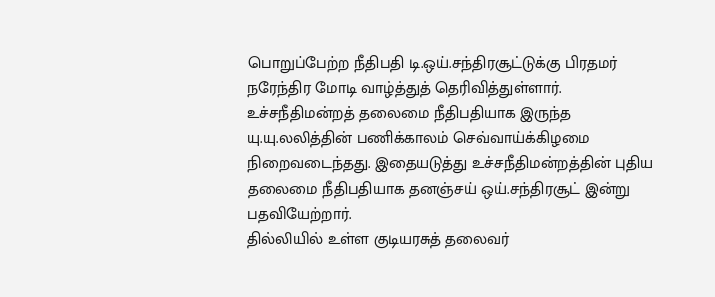பொறுப்பேற்ற நீதிபதி டி.ஒய்.சந்திரசூட்டுக்கு பிரதமர் நரேந்திர மோடி வாழ்த்துத் தெரிவித்துள்ளார்.
உச்சநீதிமன்றத் தலைமை நீதிபதியாக இருந்த யு.யு.லலித்தின் பணிக்காலம் செவ்வாய்க்கிழமை நிறைவடைந்தது. இதையடுத்து உச்சநீதிமன்றத்தின் புதிய தலைமை நீதிபதியாக தனஞ்சய் ஒய்.சந்திரசூட் இன்று பதவியேற்றார்.
தில்லியில் உள்ள குடியரசுத் தலைவர்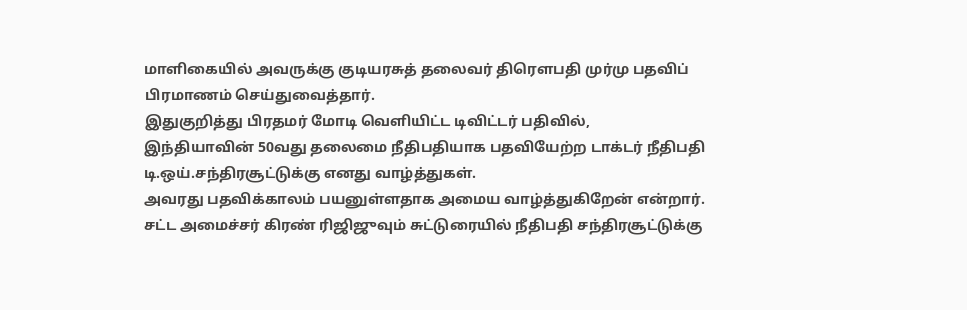மாளிகையில் அவருக்கு குடியரசுத் தலைவர் திரெளபதி முர்மு பதவிப் பிரமாணம் செய்துவைத்தார்.
இதுகுறித்து பிரதமர் மோடி வெளியிட்ட டிவிட்டர் பதிவில்,
இந்தியாவின் 50வது தலைமை நீதிபதியாக பதவியேற்ற டாக்டர் நீதிபதி டி.ஒய்.சந்திரசூட்டுக்கு எனது வாழ்த்துகள்.
அவரது பதவிக்காலம் பயனுள்ளதாக அமைய வாழ்த்துகிறேன் என்றார்.
சட்ட அமைச்சர் கிரண் ரிஜிஜுவும் சுட்டுரையில் நீதிபதி சந்திரசூட்டுக்கு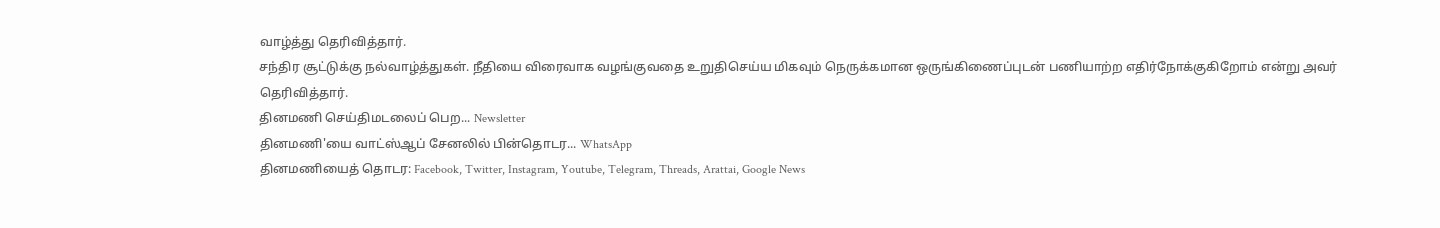வாழ்த்து தெரிவித்தார்.
சந்திர சூட்டுக்கு நல்வாழ்த்துகள். நீதியை விரைவாக வழங்குவதை உறுதிசெய்ய மிகவும் நெருக்கமான ஒருங்கிணைப்புடன் பணியாற்ற எதிர்நோக்குகிறோம் என்று அவர் தெரிவித்தார்.
தினமணி செய்திமடலைப் பெற... Newsletter
தினமணி'யை வாட்ஸ்ஆப் சேனலில் பின்தொடர... WhatsApp
தினமணியைத் தொடர: Facebook, Twitter, Instagram, Youtube, Telegram, Threads, Arattai, Google News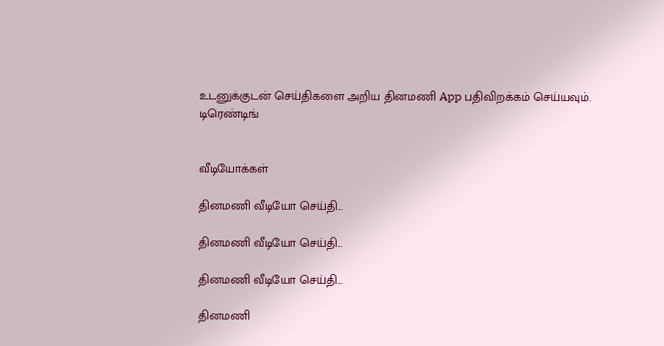உடனுக்குடன் செய்திகளை அறிய தினமணி App பதிவிறக்கம் செய்யவும்.
டிரெண்டிங்


வீடியோக்கள்

தினமணி வீடியோ செய்தி...

தினமணி வீடியோ செய்தி...

தினமணி வீடியோ செய்தி...

தினமணி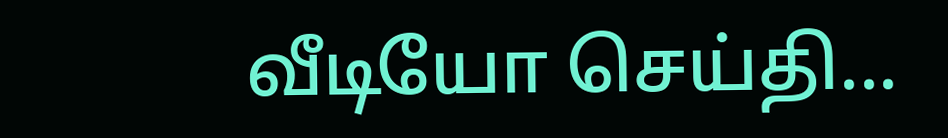வீடியோ செய்தி...